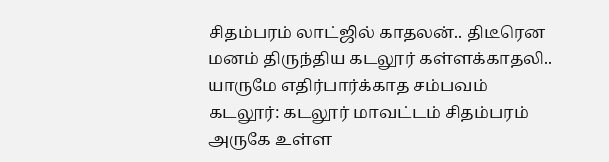சிதம்பரம் லாட்ஜில் காதலன்.. திடீரென மனம் திருந்திய கடலூர் கள்ளக்காதலி.. யாருமே எதிர்பார்க்காத சம்பவம்
கடலூர்: கடலூர் மாவட்டம் சிதம்பரம் அருகே உள்ள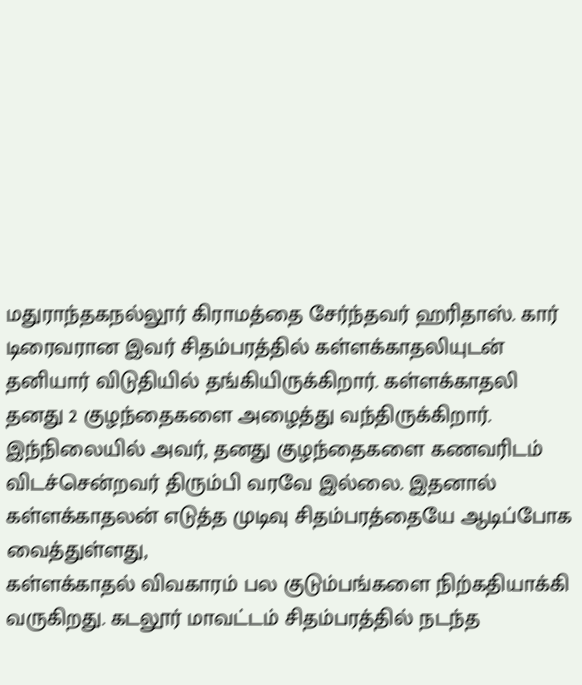மதுராந்தகநல்லூர் கிராமத்தை சேர்ந்தவர் ஹரிதாஸ். கார் டிரைவரான இவர் சிதம்பரத்தில் கள்ளக்காதலியுடன் தனியார் விடுதியில் தங்கியிருக்கிறார். கள்ளக்காதலி தனது 2 குழந்தைகளை அழைத்து வந்திருக்கிறார். இந்நிலையில் அவர், தனது குழந்தைகளை கணவரிடம் விடச்சென்றவர் திரும்பி வரவே இல்லை. இதனால் கள்ளக்காதலன் எடுத்த முடிவு சிதம்பரத்தையே ஆடிப்போக வைத்துள்ளது,
கள்ளக்காதல் விவகாரம் பல குடும்பங்களை நிற்கதியாக்கி வருகிறது. கடலூர் மாவட்டம் சிதம்பரத்தில் நடந்த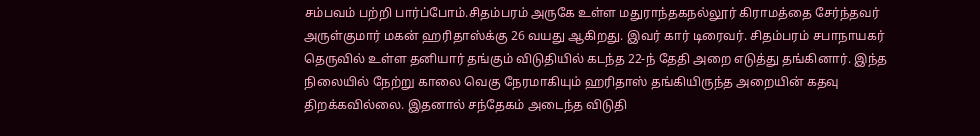சம்பவம் பற்றி பார்ப்போம்.சிதம்பரம் அருகே உள்ள மதுராந்தகநல்லூர் கிராமத்தை சேர்ந்தவர் அருள்குமார் மகன் ஹரிதாஸ்க்கு 26 வயது ஆகிறது. இவர் கார் டிரைவர். சிதம்பரம் சபாநாயகர் தெருவில் உள்ள தனியார் தங்கும் விடுதியில் கடந்த 22-ந் தேதி அறை எடுத்து தங்கினார். இந்த நிலையில் நேற்று காலை வெகு நேரமாகியும் ஹரிதாஸ் தங்கியிருந்த அறையின் கதவு திறக்கவில்லை. இதனால் சந்தேகம் அடைந்த விடுதி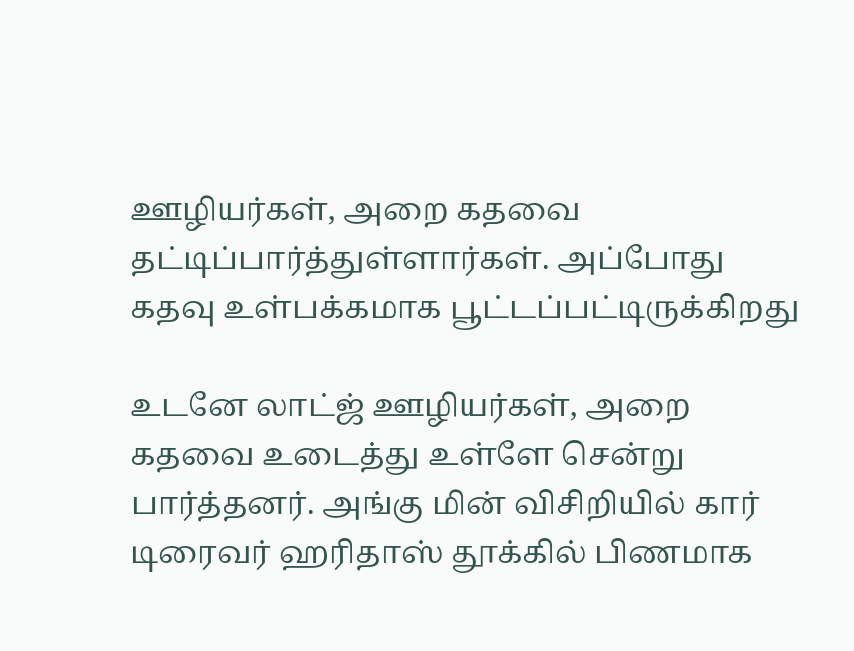ஊழியர்கள், அறை கதவை தட்டிப்பார்த்துள்ளார்கள். அப்போது கதவு உள்பக்கமாக பூட்டப்பட்டிருக்கிறது

உடனே லாட்ஜ் ஊழியர்கள், அறை கதவை உடைத்து உள்ளே சென்று பார்த்தனர். அங்கு மின் விசிறியில் கார் டிரைவர் ஹரிதாஸ் தூக்கில் பிணமாக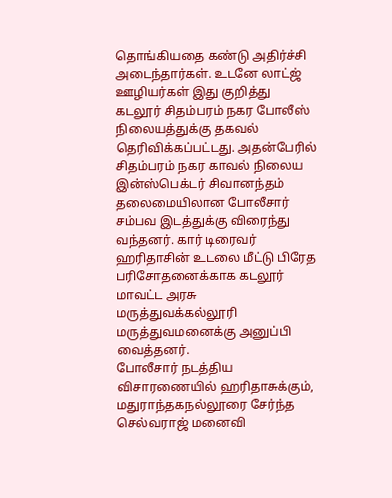தொங்கியதை கண்டு அதிர்ச்சி அடைந்தார்கள். உடனே லாட்ஜ் ஊழியர்கள் இது குறித்து கடலூர் சிதம்பரம் நகர போலீஸ் நிலையத்துக்கு தகவல் தெரிவிக்கப்பட்டது. அதன்பேரில் சிதம்பரம் நகர காவல் நிலைய இன்ஸ்பெக்டர் சிவானந்தம் தலைமையிலான போலீசார் சம்பவ இடத்துக்கு விரைந்து வந்தனர். கார் டிரைவர் ஹரிதாசின் உடலை மீட்டு பிரேத பரிசோதனைக்காக கடலூர் மாவட்ட அரசு மருத்துவக்கல்லூரி மருத்துவமனைக்கு அனுப்பி வைத்தனர்.
போலீசார் நடத்திய விசாரணையில் ஹரிதாசுக்கும், மதுராந்தகநல்லூரை சேர்ந்த செல்வராஜ் மனைவி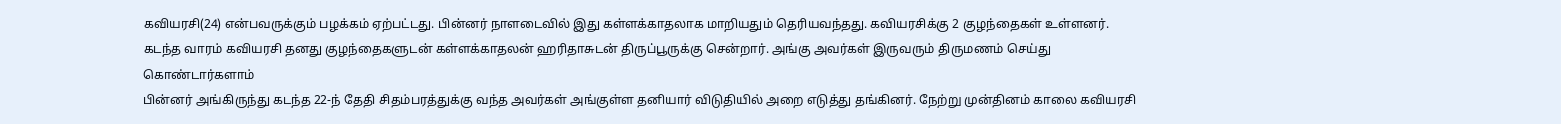கவியரசி(24) என்பவருக்கும் பழக்கம் ஏற்பட்டது. பின்னர் நாளடைவில் இது கள்ளக்காதலாக மாறியதும் தெரியவந்தது. கவியரசிக்கு 2 குழந்தைகள் உள்ளனர். கடந்த வாரம் கவியரசி தனது குழந்தைகளுடன் கள்ளக்காதலன் ஹரிதாசுடன் திருப்பூருக்கு சென்றார். அங்கு அவர்கள் இருவரும் திருமணம் செய்து கொண்டார்களாம்
பின்னர் அங்கிருந்து கடந்த 22-ந் தேதி சிதம்பரத்துக்கு வந்த அவர்கள் அங்குள்ள தனியார் விடுதியில் அறை எடுத்து தங்கினர். நேற்று முன்தினம் காலை கவியரசி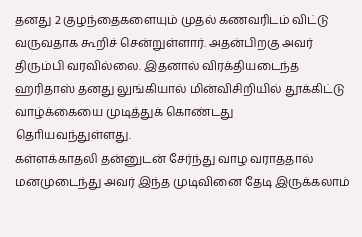தனது 2 குழந்தைகளையும் முதல் கணவரிடம் விட்டு வருவதாக கூறிச் சென்றுள்ளார். அதன்பிறகு அவர் திரும்பி வரவில்லை. இதனால் விரக்தியடைந்த ஹரிதாஸ் தனது லுங்கியால் மின்விசிறியில் தூக்கிட்டு வாழ்க்கையை முடித்துக் கொண்டது தொியவந்துள்ளது.
கள்ளக்காதலி தன்னுடன் சேர்ந்து வாழ வராததால் மனமுடைந்து அவர் இந்த முடிவினை தேடி இருக்கலாம்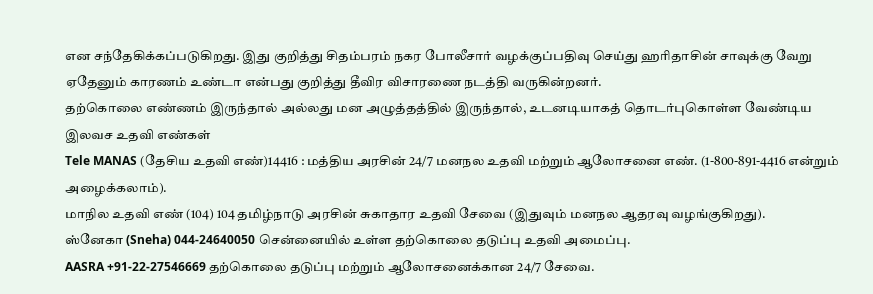என சந்தேகிக்கப்படுகிறது. இது குறித்து சிதம்பரம் நகர போலீசார் வழக்குப்பதிவு செய்து ஹரிதாசின் சாவுக்கு வேறு ஏதேனும் காரணம் உண்டா என்பது குறித்து தீவிர விசாரணை நடத்தி வருகின்றனர்.
தற்கொலை எண்ணம் இருந்தால் அல்லது மன அழுத்தத்தில் இருந்தால், உடனடியாகத் தொடர்புகொள்ள வேண்டிய இலவச உதவி எண்கள்
Tele MANAS (தேசிய உதவி எண்)14416 : மத்திய அரசின் 24/7 மனநல உதவி மற்றும் ஆலோசனை எண். (1-800-891-4416 என்றும் அழைக்கலாம்).
மாநில உதவி எண் (104) 104 தமிழ்நாடு அரசின் சுகாதார உதவி சேவை (இதுவும் மனநல ஆதரவு வழங்குகிறது).
ஸ்னேகா (Sneha) 044-24640050 சென்னையில் உள்ள தற்கொலை தடுப்பு உதவி அமைப்பு.
AASRA +91-22-27546669 தற்கொலை தடுப்பு மற்றும் ஆலோசனைக்கான 24/7 சேவை.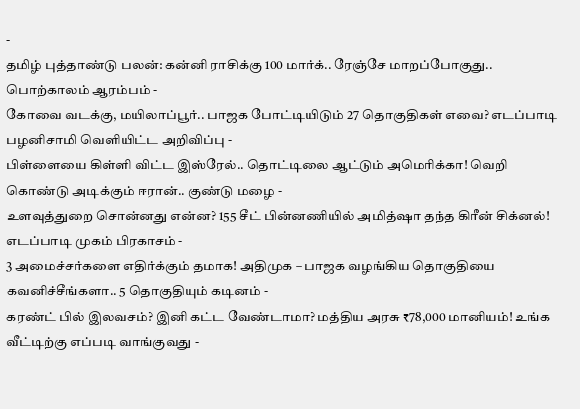-
தமிழ் புத்தாண்டு பலன்: கன்னி ராசிக்கு 100 மார்க்.. ரேஞ்சே மாறப்போகுது.. பொற்காலம் ஆரம்பம் -
கோவை வடக்கு, மயிலாப்பூர்.. பாஜக போட்டியிடும் 27 தொகுதிகள் எவை? எடப்பாடி பழனிசாமி வெளியிட்ட அறிவிப்பு -
பிள்ளையை கிள்ளி விட்ட இஸ்ரேல்.. தொட்டிலை ஆட்டும் அமெரிக்கா! வெறி கொண்டு அடிக்கும் ஈரான்.. குண்டு மழை -
உளவுத்துறை சொன்னது என்ன? 155 சீட் பின்னணியில் அமித்ஷா தந்த கிரீன் சிக்னல்! எடப்பாடி முகம் பிரகாசம் -
3 அமைச்சர்களை எதிர்க்கும் தமாக! அதிமுக – பாஜக வழங்கிய தொகுதியை கவனிச்சீங்களா.. 5 தொகுதியும் கடினம் -
கரண்ட் பில் இலவசம்? இனி கட்ட வேண்டாமா? மத்திய அரசு ₹78,000 மானியம்! உங்க வீட்டிற்கு எப்படி வாங்குவது -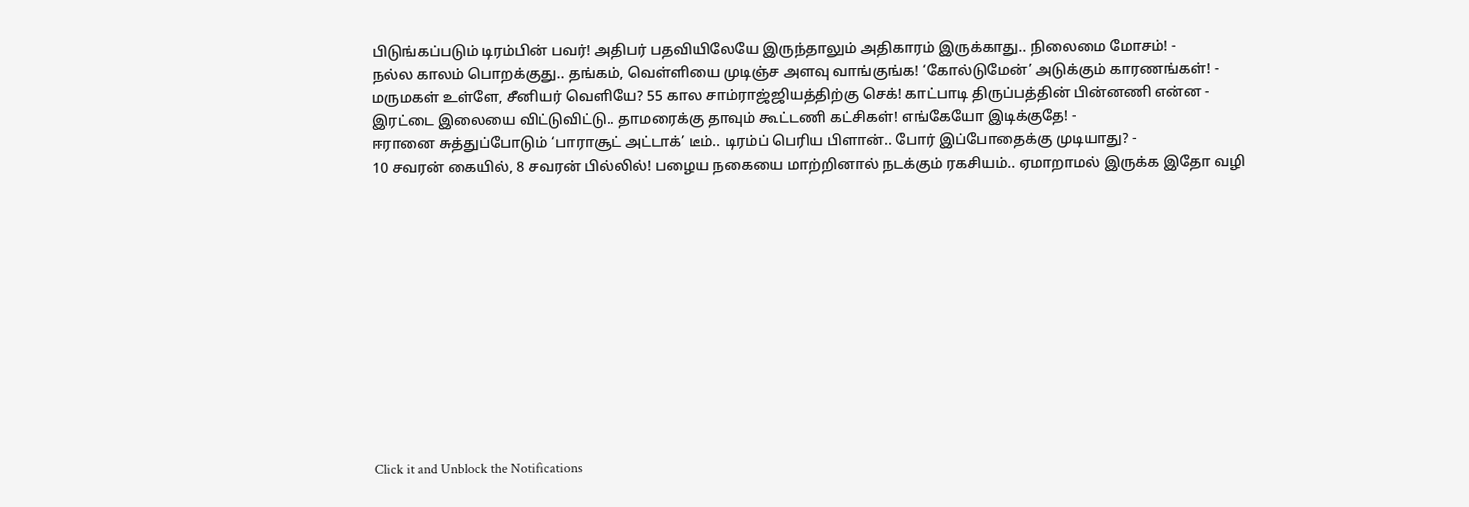பிடுங்கப்படும் டிரம்பின் பவர்! அதிபர் பதவியிலேயே இருந்தாலும் அதிகாரம் இருக்காது.. நிலைமை மோசம்! -
நல்ல காலம் பொறக்குது.. தங்கம், வெள்ளியை முடிஞ்ச அளவு வாங்குங்க! ‘கோல்டுமேன்’ அடுக்கும் காரணங்கள்! -
மருமகள் உள்ளே, சீனியர் வெளியே? 55 கால சாம்ராஜ்ஜியத்திற்கு செக்! காட்பாடி திருப்பத்தின் பின்னணி என்ன -
இரட்டை இலையை விட்டுவிட்டு.. தாமரைக்கு தாவும் கூட்டணி கட்சிகள்! எங்கேயோ இடிக்குதே! -
ஈரானை சுத்துப்போடும் ‘பாராசூட் அட்டாக்’ டீம்.. டிரம்ப் பெரிய பிளான்.. போர் இப்போதைக்கு முடியாது? -
10 சவரன் கையில், 8 சவரன் பில்லில்! பழைய நகையை மாற்றினால் நடக்கும் ரகசியம்.. ஏமாறாமல் இருக்க இதோ வழி












Click it and Unblock the Notifications